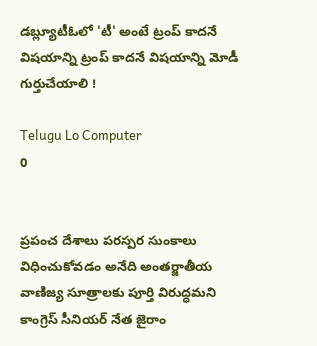డబ్ల్యూటీఓలో 'టీ' అంటే ట్రంప్‌ కాదనే విషయాన్ని ట్రంప్ కాదనే విషయాన్ని మోడీ గుర్తుచేయాలి !

Telugu Lo Computer
0


ప్రపంచ దేశాలు పరస్పర సుంకాలు విధించుకోవడం అనేది అంతర్జాతీయ వాణిజ్య సూత్రాలకు పూర్తి విరుద్ధమని కాంగ్రెస్‌ సీనియర్‌ నేత జైరాం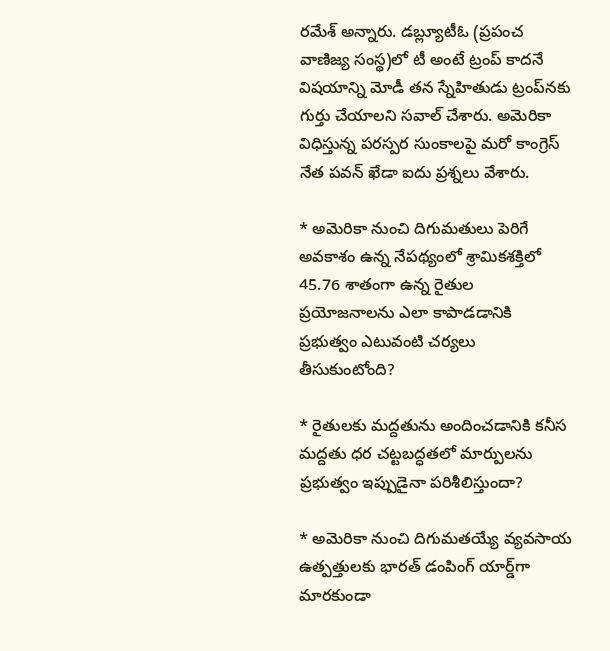రమేశ్‌ అన్నారు. డబ్ల్యూటీఓ (ప్రపంచ వాణిజ్య సంస్థ)లో టీ అంటే ట్రంప్ కాదనే విషయాన్ని మోడీ తన స్నేహితుడు ట్రంప్‌నకు గుర్తు చేయాలని సవాల్‌ చేశారు. అమెరికా విధిస్తున్న పరస్పర సుంకాలపై మరో కాంగ్రెస్ నేత పవన్ ఖేడా ఐదు ప్రశ్నలు వేశారు.

* అమెరికా నుంచి దిగుమతులు పెరిగే అవకాశం ఉన్న నేపథ్యంలో శ్రామికశక్తిలో 45.76 శాతంగా ఉన్న రైతుల ప్రయోజనాలను ఎలా కాపాడడానికి ప్రభుత్వం ఎటువంటి చర్యలు తీసుకుంటోంది?

* రైతులకు మద్దతును అందించడానికి కనీస మద్దతు ధర చట్టబద్ధతలో మార్పులను ప్రభుత్వం ఇప్పుడైనా పరిశీలిస్తుందా?

* అమెరికా నుంచి దిగుమతయ్యే వ్యవసాయ ఉత్పత్తులకు భారత్‌ డంపింగ్‌ యార్డ్‌గా మారకుండా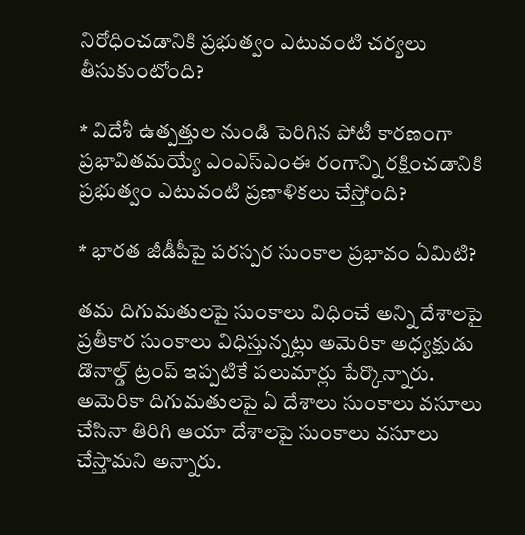నిరోధించడానికి ప్రభుత్వం ఎటువంటి చర్యలు తీసుకుంటోంది?

* విదేశీ ఉత్పత్తుల నుండి పెరిగిన పోటీ కారణంగా ప్రభావితమయ్యే ఎంఎస్‌ఎంఈ రంగాన్ని రక్షించడానికి ప్రభుత్వం ఎటువంటి ప్రణాళికలు చేస్తోంది?

* భారత జీడీపీపై పరస్పర సుంకాల ప్రభావం ఏమిటి?

తమ దిగుమతులపై సుంకాలు విధించే అన్ని దేశాలపై ప్రతీకార సుంకాలు విధిస్తున్నట్లు అమెరికా అధ్యక్షుడు డొనాల్డ్‌ ట్రంప్ ఇప్పటికే పలుమార్లు పేర్కొన్నారు. అమెరికా దిగుమతులపై ఏ దేశాలు సుంకాలు వసూలు చేసినా తిరిగి ఆయా దేశాలపై సుంకాలు వసూలు చేస్తామని అన్నారు.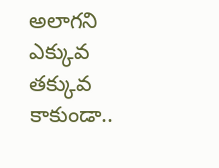అలాగని ఎక్కువ తక్కువ కాకుండా..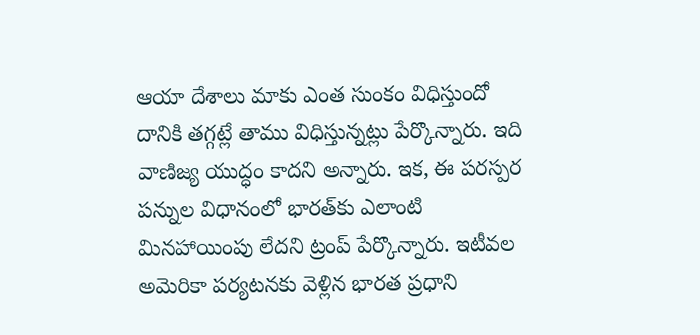ఆయా దేశాలు మాకు ఎంత సుంకం విధిస్తుందో దానికి తగ్గట్లే తాము విధిస్తున్నట్లు పేర్కొన్నారు. ఇది వాణిజ్య యుద్ధం కాదని అన్నారు. ఇక, ఈ పరస్పర పన్నుల విధానంలో భారత్‌కు ఎలాంటి మినహాయింపు లేదని ట్రంప్‌ పేర్కొన్నారు. ఇటీవల అమెరికా పర్యటనకు వెళ్లిన భారత ప్రధాని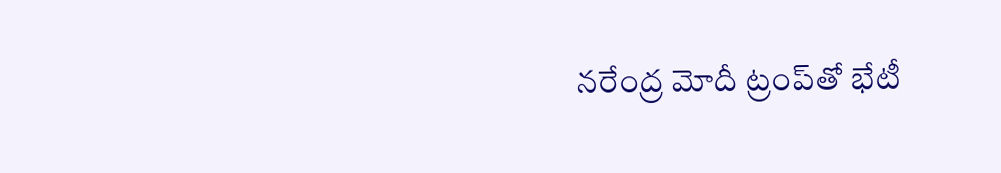నరేంద్ర మోదీ ట్రంప్‌తో భేటీ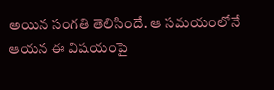అయిన సంగతి తెలిసిందే. ఆ సమయంలోనే ఆయన ఈ విషయంపై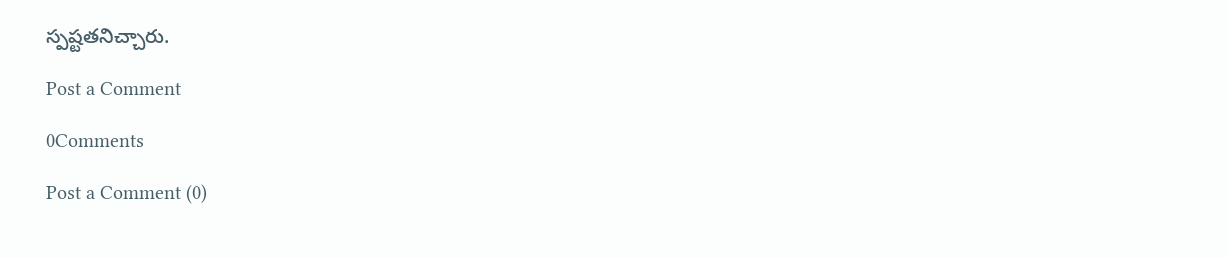స్పష్టతనిచ్చారు.

Post a Comment

0Comments

Post a Comment (0)